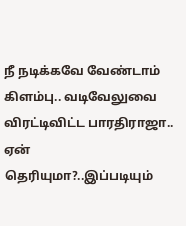நீ நடிக்கவே வேண்டாம் கிளம்பு.. வடிவேலுவை விரட்டிவிட்ட பாரதிராஜா.. ஏன் தெரியுமா?..இப்படியும்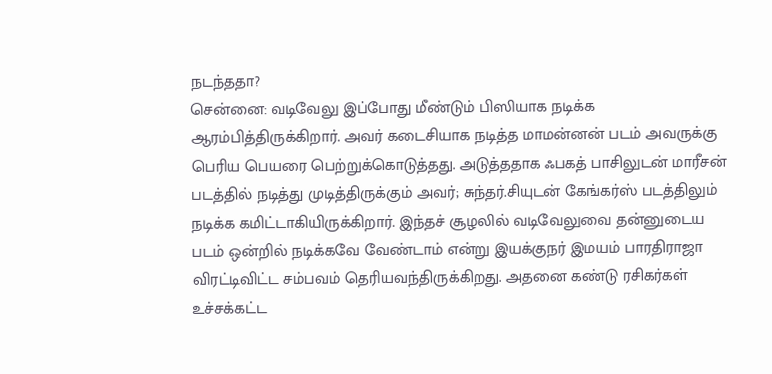நடந்ததா?
சென்னை: வடிவேலு இப்போது மீண்டும் பிஸியாக நடிக்க ஆரம்பித்திருக்கிறார். அவர் கடைசியாக நடித்த மாமன்னன் படம் அவருக்கு பெரிய பெயரை பெற்றுக்கொடுத்தது. அடுத்ததாக ஃபகத் பாசிலுடன் மாரீசன் படத்தில் நடித்து முடித்திருக்கும் அவர்; சுந்தர்.சியுடன் கேங்கர்ஸ் படத்திலும் நடிக்க கமிட்டாகியிருக்கிறார். இந்தச் சூழலில் வடிவேலுவை தன்னுடைய படம் ஒன்றில் நடிக்கவே வேண்டாம் என்று இயக்குநர் இமயம் பாரதிராஜா விரட்டிவிட்ட சம்பவம் தெரியவந்திருக்கிறது. அதனை கண்டு ரசிகர்கள் உச்சக்கட்ட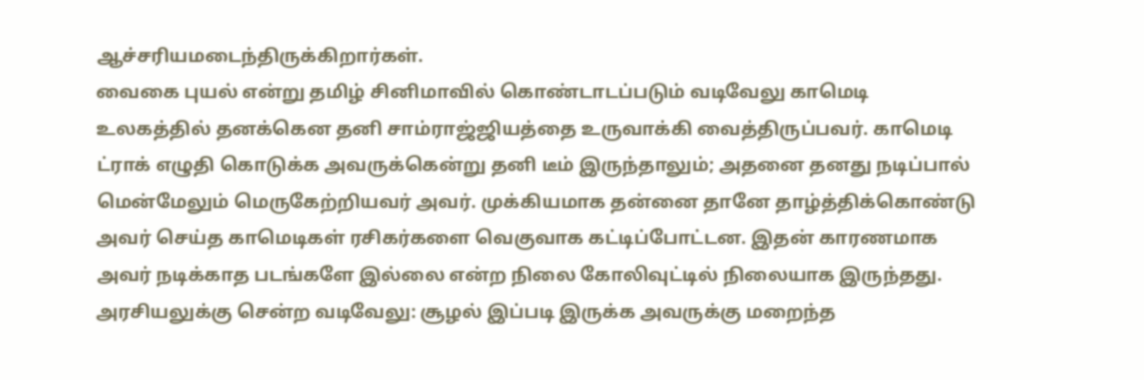ஆச்சரியமடைந்திருக்கிறார்கள்.
வைகை புயல் என்று தமிழ் சினிமாவில் கொண்டாடப்படும் வடிவேலு காமெடி உலகத்தில் தனக்கென தனி சாம்ராஜ்ஜியத்தை உருவாக்கி வைத்திருப்பவர். காமெடி ட்ராக் எழுதி கொடுக்க அவருக்கென்று தனி டீம் இருந்தாலும்; அதனை தனது நடிப்பால் மென்மேலும் மெருகேற்றியவர் அவர். முக்கியமாக தன்னை தானே தாழ்த்திக்கொண்டு அவர் செய்த காமெடிகள் ரசிகர்களை வெகுவாக கட்டிப்போட்டன. இதன் காரணமாக அவர் நடிக்காத படங்களே இல்லை என்ற நிலை கோலிவுட்டில் நிலையாக இருந்தது.
அரசியலுக்கு சென்ற வடிவேலு: சூழல் இப்படி இருக்க அவருக்கு மறைந்த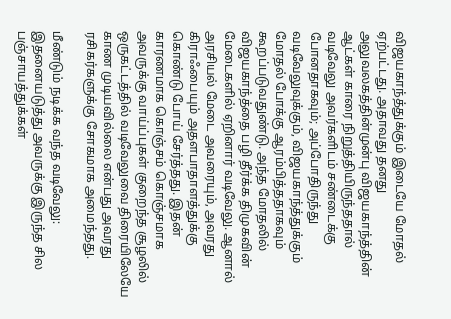விஜயகாந்த்துக்கும் இடையே மோதல் ஏற்பட்டது. அதாவது தனது அலுவலகத்தின்முன்பு விஜயகாந்த்தின் ஆட்கள் காரை நிறுத்தியிருந்ததால் வடிவேலு அவர்களிடம் சண்டைக்கு போனதாகவும்; அப்போதிருந்து வடிவேலுவுக்கும், விஜயகாந்த்துக்கும் மோதல் போக்கு ஆரம்பித்ததாகவும் கூறப்படுவதுண்டு. அந்த மோதலில் விஜயகாந்த்தை பழி தீர்க்க திமுகவின் மேடைகளில் ஏறினார் வடிவேலு. ஆனால் அரசியல் மேடை அவரையும், அவரது கிராஃபையும் அதளபாதாளத்துக்கு கொண்டு போய் சேர்த்தது. இதன் காரணமாக கொஞ்சம் கொஞ்சமாக அவருக்கு வாய்ப்புகள் குறைந்த சூழலில் ஒருகட்டத்தில் வடிவேலுவை திரையிலேயே காண முடியவில்லை என்பது அவரது ரசிகர்களுக்கு சோகமாக அமைந்தது.

மீண்டும் நடிக்க வந்த வடிவேலு: இதனையடுத்து அவருக்கு இருந்த சில பஞ்சாயத்துக்கள்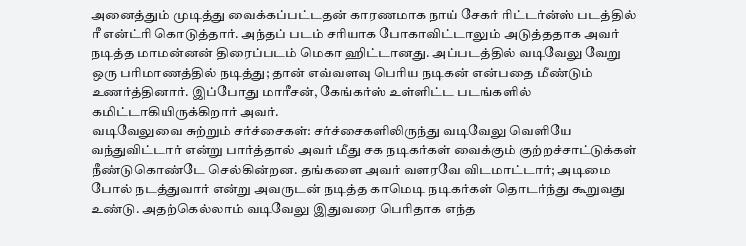அனைத்தும் முடித்து வைக்கப்பட்டதன் காரணமாக நாய் சேகர் ரிட்டர்ன்ஸ் படத்தில் ரீ என்ட்ரி கொடுத்தார். அந்தப் படம் சரியாக போகாவிட்டாலும் அடுத்ததாக அவர் நடித்த மாமன்னன் திரைப்படம் மெகா ஹிட்டானது. அப்படத்தில் வடிவேலு வேறு ஒரு பரிமாணத்தில் நடித்து; தான் எவ்வளவு பெரிய நடிகன் என்பதை மீண்டும் உணர்த்தினார். இப்போது மாரீசன், கேங்கர்ஸ் உள்ளிட்ட படங்களில் கமிட்டாகியிருக்கிறார் அவர்.
வடிவேலுவை சுற்றும் சர்ச்சைகள்: சர்ச்சைகளிலிருந்து வடிவேலு வெளியே வந்துவிட்டார் என்று பார்த்தால் அவர் மீது சக நடிகர்கள் வைக்கும் குற்றச்சாட்டுக்கள் நீண்டுகொண்டே செல்கின்றன. தங்களை அவர் வளரவே விடமாட்டார்; அடிமை போல் நடத்துவார் என்று அவருடன் நடித்த காமெடி நடிகர்கள் தொடர்ந்து கூறுவது உண்டு. அதற்கெல்லாம் வடிவேலு இதுவரை பெரிதாக எந்த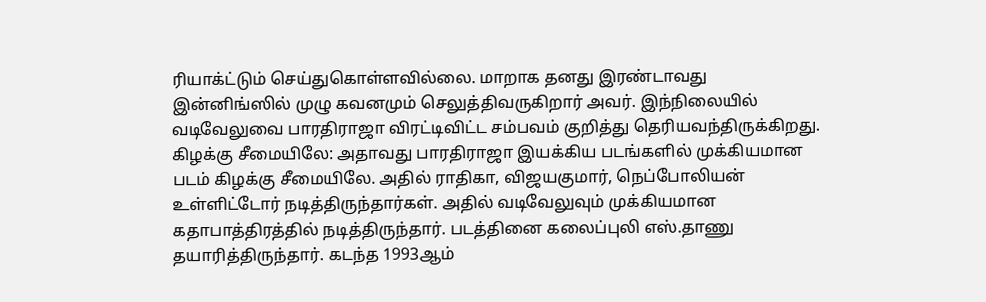ரியாக்ட்டும் செய்துகொள்ளவில்லை. மாறாக தனது இரண்டாவது இன்னிங்ஸில் முழு கவனமும் செலுத்திவருகிறார் அவர். இந்நிலையில் வடிவேலுவை பாரதிராஜா விரட்டிவிட்ட சம்பவம் குறித்து தெரியவந்திருக்கிறது.
கிழக்கு சீமையிலே: அதாவது பாரதிராஜா இயக்கிய படங்களில் முக்கியமான படம் கிழக்கு சீமையிலே. அதில் ராதிகா, விஜயகுமார், நெப்போலியன் உள்ளிட்டோர் நடித்திருந்தார்கள். அதில் வடிவேலுவும் முக்கியமான கதாபாத்திரத்தில் நடித்திருந்தார். படத்தினை கலைப்புலி எஸ்.தாணு தயாரித்திருந்தார். கடந்த 1993ஆம்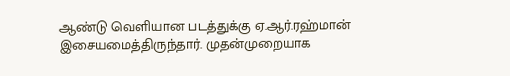ஆண்டு வெளியான படத்துக்கு ஏ.ஆர்.ரஹ்மான் இசையமைத்திருந்தார். முதன்முறையாக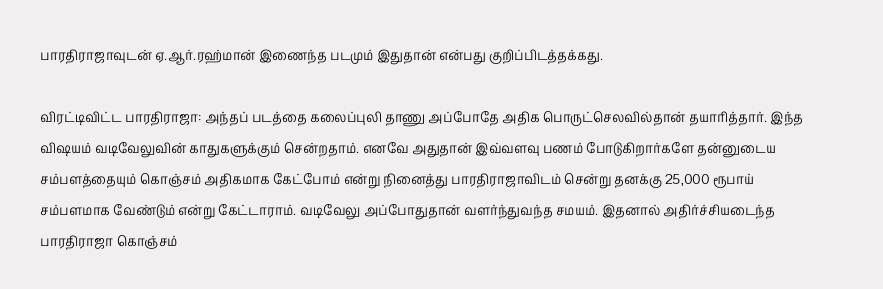பாரதிராஜாவுடன் ஏ.ஆர்.ரஹ்மான் இணைந்த படமும் இதுதான் என்பது குறிப்பிடத்தக்கது.

விரட்டிவிட்ட பாரதிராஜா: அந்தப் படத்தை கலைப்புலி தாணு அப்போதே அதிக பொருட்செலவில்தான் தயாரித்தார். இந்த விஷயம் வடிவேலுவின் காதுகளுக்கும் சென்றதாம். எனவே அதுதான் இவ்வளவு பணம் போடுகிறார்களே தன்னுடைய சம்பளத்தையும் கொஞ்சம் அதிகமாக கேட்போம் என்று நினைத்து பாரதிராஜாவிடம் சென்று தனக்கு 25,000 ரூபாய் சம்பளமாக வேண்டும் என்று கேட்டாராம். வடிவேலு அப்போதுதான் வளர்ந்துவந்த சமயம். இதனால் அதிர்ச்சியடைந்த பாரதிராஜா கொஞ்சம்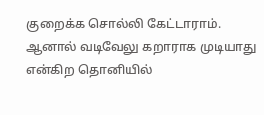குறைக்க சொல்லி கேட்டாராம். ஆனால் வடிவேலு கறாராக முடியாது என்கிற தொனியில்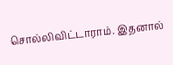சொல்லிவிட்டாராம். இதனால்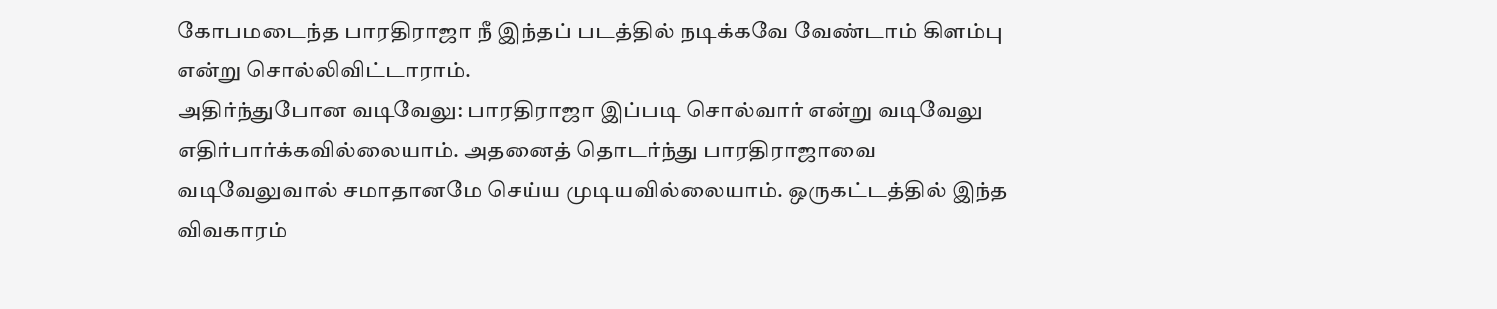கோபமடைந்த பாரதிராஜா நீ இந்தப் படத்தில் நடிக்கவே வேண்டாம் கிளம்பு என்று சொல்லிவிட்டாராம்.
அதிர்ந்துபோன வடிவேலு: பாரதிராஜா இப்படி சொல்வார் என்று வடிவேலு எதிர்பார்க்கவில்லையாம். அதனைத் தொடர்ந்து பாரதிராஜாவை வடிவேலுவால் சமாதானமே செய்ய முடியவில்லையாம். ஒருகட்டத்தில் இந்த விவகாரம்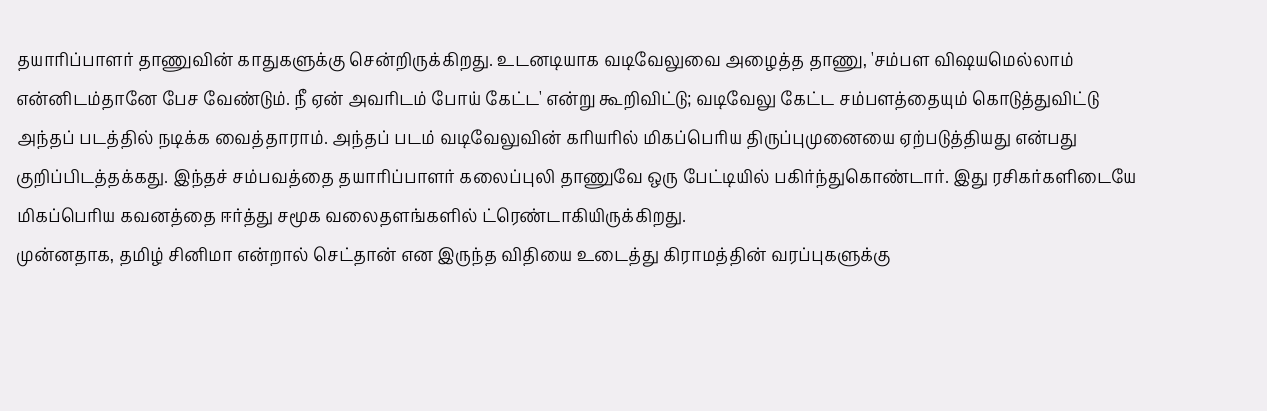தயாரிப்பாளர் தாணுவின் காதுகளுக்கு சென்றிருக்கிறது. உடனடியாக வடிவேலுவை அழைத்த தாணு, 'சம்பள விஷயமெல்லாம் என்னிடம்தானே பேச வேண்டும். நீ ஏன் அவரிடம் போய் கேட்ட' என்று கூறிவிட்டு; வடிவேலு கேட்ட சம்பளத்தையும் கொடுத்துவிட்டு அந்தப் படத்தில் நடிக்க வைத்தாராம். அந்தப் படம் வடிவேலுவின் கரியரில் மிகப்பெரிய திருப்புமுனையை ஏற்படுத்தியது என்பது குறிப்பிடத்தக்கது. இந்தச் சம்பவத்தை தயாரிப்பாளர் கலைப்புலி தாணுவே ஒரு பேட்டியில் பகிர்ந்துகொண்டார். இது ரசிகர்களிடையே மிகப்பெரிய கவனத்தை ஈர்த்து சமூக வலைதளங்களில் ட்ரெண்டாகியிருக்கிறது.
முன்னதாக, தமிழ் சினிமா என்றால் செட்தான் என இருந்த விதியை உடைத்து கிராமத்தின் வரப்புகளுக்கு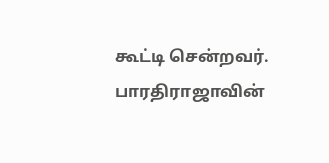கூட்டி சென்றவர். பாரதிராஜாவின்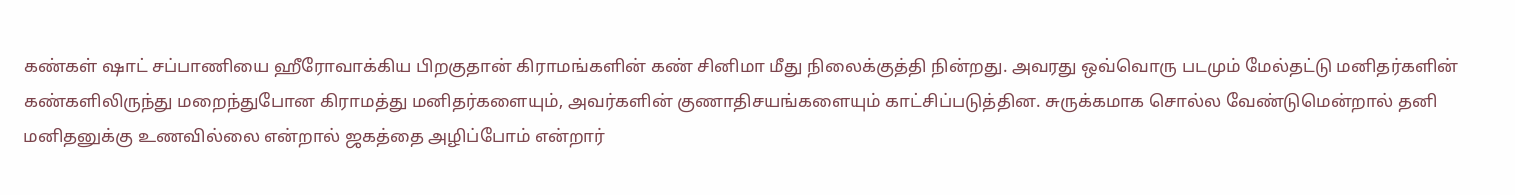கண்கள் ஷாட் சப்பாணியை ஹீரோவாக்கிய பிறகுதான் கிராமங்களின் கண் சினிமா மீது நிலைக்குத்தி நின்றது. அவரது ஒவ்வொரு படமும் மேல்தட்டு மனிதர்களின் கண்களிலிருந்து மறைந்துபோன கிராமத்து மனிதர்களையும், அவர்களின் குணாதிசயங்களையும் காட்சிப்படுத்தின. சுருக்கமாக சொல்ல வேண்டுமென்றால் தனி மனிதனுக்கு உணவில்லை என்றால் ஜகத்தை அழிப்போம் என்றார்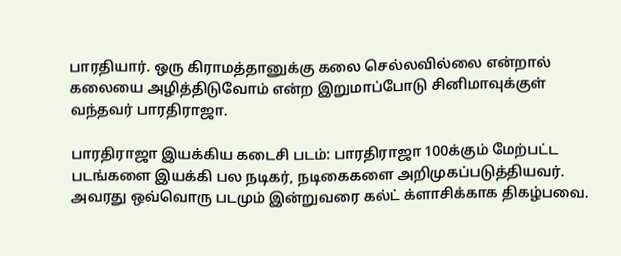பாரதியார். ஒரு கிராமத்தானுக்கு கலை செல்லவில்லை என்றால் கலையை அழித்திடுவோம் என்ற இறுமாப்போடு சினிமாவுக்குள் வந்தவர் பாரதிராஜா.

பாரதிராஜா இயக்கிய கடைசி படம்: பாரதிராஜா 100க்கும் மேற்பட்ட படங்களை இயக்கி பல நடிகர், நடிகைகளை அறிமுகப்படுத்தியவர். அவரது ஒவ்வொரு படமும் இன்றுவரை கல்ட் க்ளாசிக்காக திகழ்பவை.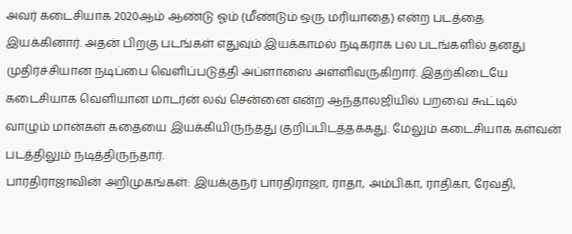அவர் கடைசியாக 2020ஆம் ஆண்டு ஓம் (மீண்டும் ஒரு மரியாதை) என்ற படத்தை இயக்கினார். அதன் பிறகு படங்கள் எதுவும் இயக்காமல் நடிகராக பல படங்களில் தனது முதிர்ச்சியான நடிப்பை வெளிப்படுத்தி அப்ளாஸை அள்ளிவருகிறார். இதற்கிடையே கடைசியாக வெளியான மாடர்ன் லவ் சென்னை என்ற ஆந்தாலஜியில் பறவை கூட்டில் வாழும் மான்கள் கதையை இயக்கியிருந்தது குறிப்பிடத்தக்கது. மேலும் கடைசியாக கள்வன் படத்திலும் நடித்திருந்தார்.
பாரதிராஜாவின் அறிமுகங்கள்: இயக்குநர் பாரதிராஜா, ராதா, அம்பிகா, ராதிகா, ரேவதி,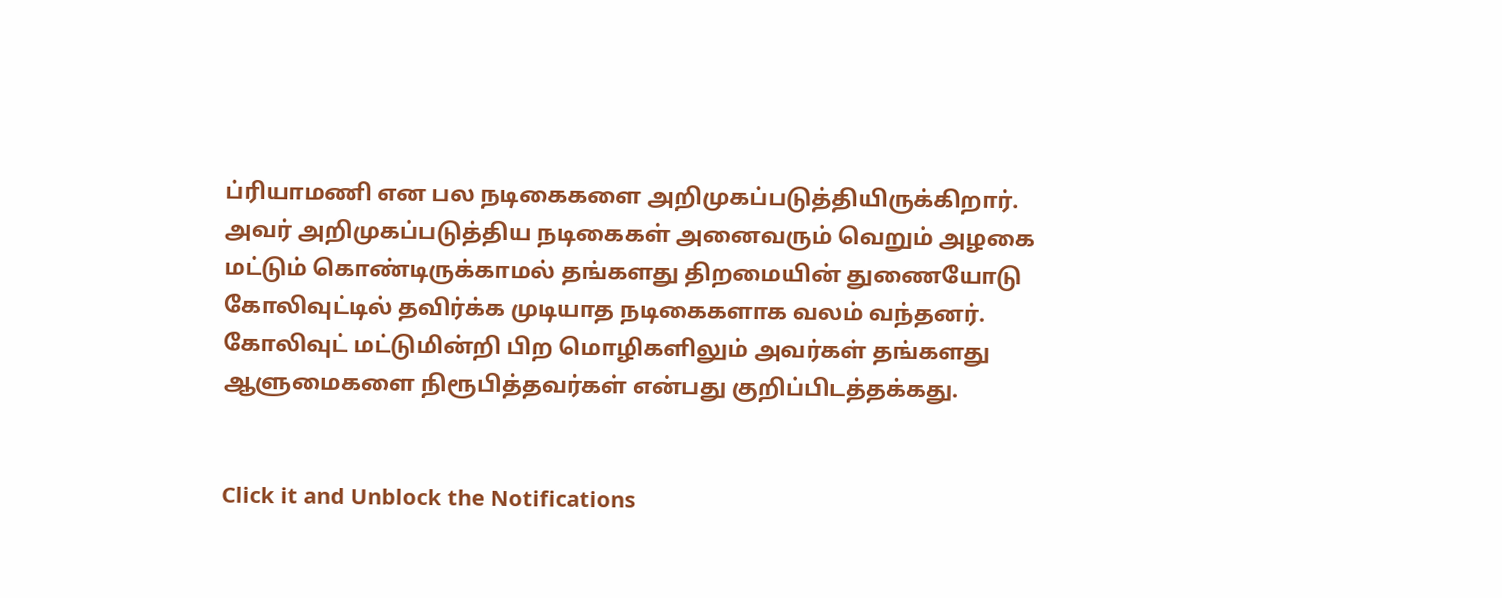ப்ரியாமணி என பல நடிகைகளை அறிமுகப்படுத்தியிருக்கிறார். அவர் அறிமுகப்படுத்திய நடிகைகள் அனைவரும் வெறும் அழகை மட்டும் கொண்டிருக்காமல் தங்களது திறமையின் துணையோடு கோலிவுட்டில் தவிர்க்க முடியாத நடிகைகளாக வலம் வந்தனர். கோலிவுட் மட்டுமின்றி பிற மொழிகளிலும் அவர்கள் தங்களது ஆளுமைகளை நிரூபித்தவர்கள் என்பது குறிப்பிடத்தக்கது.


Click it and Unblock the Notifications